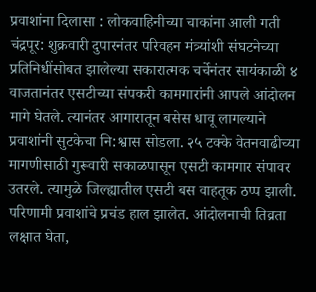प्रवाशांना दिलासा : लोकवाहिनीच्या चाकांना आली गती चंद्रपूर: शुक्रवारी दुपारनंतर परिवहन मंत्र्यांशी संघटनेच्या प्रतिनिधींसोबत झालेल्या सकारात्मक चर्चेनंतर सायंकाळी ४ वाजतानंतर एसटीच्या संपकरी कामगारांनी आपले आंदोलन मागे घेतले. त्यानंतर आगारातून बसेस धावू लागल्याने प्रवाशांनी सुटकेचा नि:श्वास सोडला. २५ टक्के वेतनवाढीच्या मागणीसाठी गुरूवारी सकाळपासून एसटी कामगार संपावर उतरले. त्यामुळे जिल्ह्यातील एसटी बस वाहतूक ठप्प झाली. परिणामी प्रवाशांचे प्रचंड हाल झालेत. आंदोलनाची तिव्रता लक्षात घेता,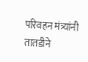परिवहन मंत्र्यांनी तातडीने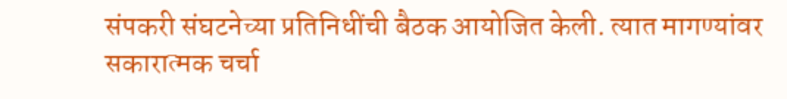संपकरी संघटनेच्या प्रतिनिधींची बैठक आयोजित केली. त्यात मागण्यांवर सकारात्मक चर्चा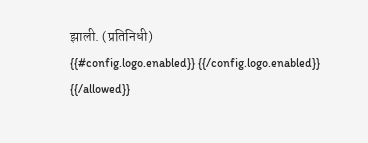झाली. (प्रतिनिधी)
{{#config.logo.enabled}} {{/config.logo.enabled}}
{{/allowed}}